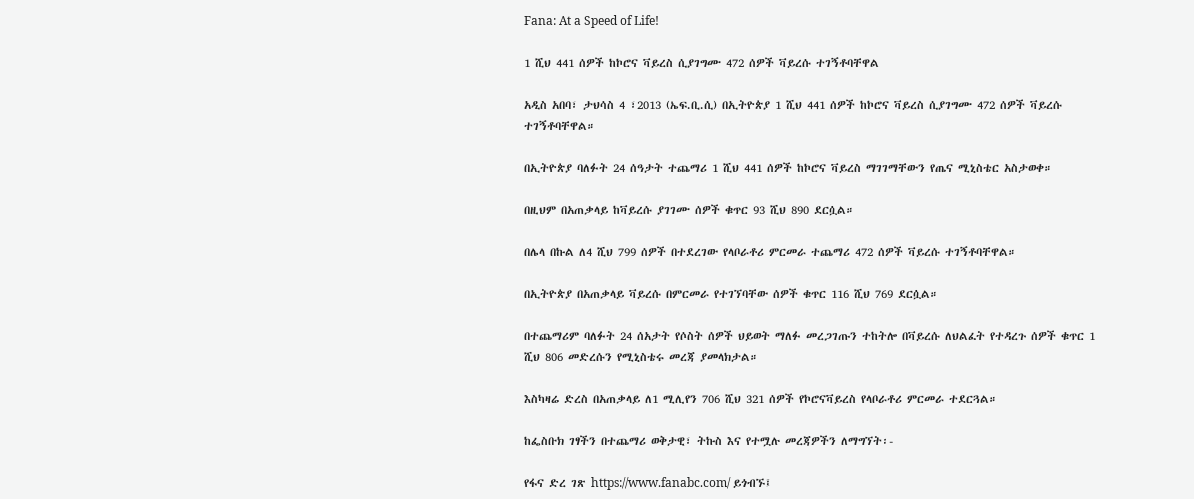Fana: At a Speed of Life!

1 ሺህ 441 ሰዎች ከኮሮና ቫይረስ ሲያገግሙ 472 ሰዎች ቫይረሱ ተገኝቶባቸዋል

አዲስ አበባ፣ ታህሳስ 4 ፣2013 (ኤፍ.ቢ.ሲ) በኢትዮጵያ 1 ሺህ 441 ሰዎች ከኮሮና ቫይረስ ሲያገግሙ 472 ሰዎች ቫይረሱ ተገኝቶባቸዋል።

በኢትዮጵያ ባለፉት 24 ሰዓታት ተጨማሪ 1 ሺህ 441 ሰዎች ከኮሮና ቫይረስ ማገገማቸውን የጤና ሚኒስቴር አስታወቀ።

በዚህም በአጠቃላይ ከቫይረሱ ያገገሙ ሰዎች ቁጥር 93 ሺህ 890 ደርሷል።

በሌላ በኩል ለ4 ሺህ 799 ሰዎች በተደረገው የላቦራቶሪ ምርመራ ተጨማሪ 472 ሰዎች ቫይረሱ ተገኝቶባቸዋል።

በኢትዮጵያ በአጠቃላይ ቫይረሱ በምርመራ የተገኘባቸው ሰዎች ቁጥር 116 ሺህ 769 ደርሷል።

በተጨማሪም ባለፉት 24 ሰአታት የሶስት ሰዎች ህይወት ማለፉ መረጋገጡን ተከትሎ በቫይረሱ ለህልፈት የተዳረጉ ሰዎች ቁጥር 1 ሺህ 806 መድረሱን የሚኒስቴሩ መረጃ ያመላክታል።

እስካዛሬ ድረስ በአጠቃላይ ለ1 ሚሊየን 706 ሺህ 321 ሰዎች የኮሮናቫይረስ የላቦራቶሪ ምርመራ ተደርጓል።

ከፌስቡክ ገፃችን በተጨማሪ ወቅታዊ፣ ትኩስ እና የተሟሉ መረጃዎችን ለማግኘት፡-

የፋና ድረ ገጽ https://www.fanabc.com/ ይጎብኙ፤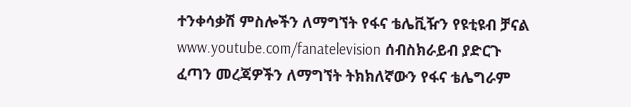ተንቀሳቃሽ ምስሎችን ለማግኘት የፋና ቴሌቪዥን የዩቲዩብ ቻናል www.youtube.com/fanatelevision ሰብስክራይብ ያድርጉ
ፈጣን መረጃዎችን ለማግኘት ትክክለኛውን የፋና ቴሌግራም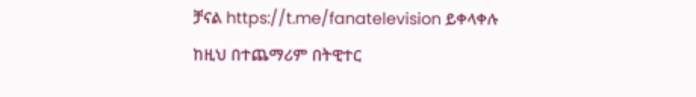ቻናል https://t.me/fanatelevision ይቀላቀሉ
ከዚህ በተጨማሪም በትዊተር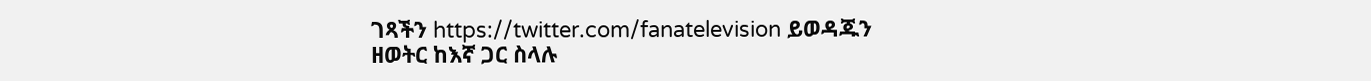ገጻችን https://twitter.com/fanatelevision ይወዳጁን
ዘወትር ከእኛ ጋር ስላሉ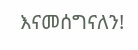እናመሰግናለን!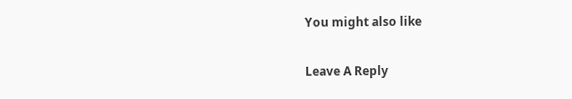You might also like

Leave A Reply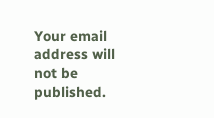Your email address will not be published.